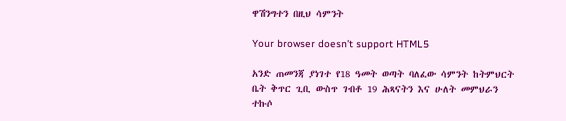ዋሽንግተን በዚህ ሳምንት

Your browser doesn’t support HTML5

አንድ ጠመንጃ ያነገተ የ18 ዓመት ወጣት ባለፈው ሳምንት ከትምህርት ቤት ቅጥር ጊቢ ውስጥ ገብቶ 19 ሕጻናትን እና ሁለት መምህራን ተኩሶ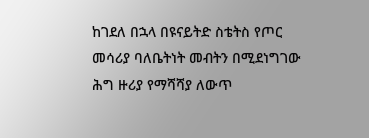ከገደለ በኋላ በዩናይትድ ስቴትስ የጦር መሳሪያ ባለቤትነት መብትን በሚደነግገው ሕግ ዙሪያ የማሻሻያ ለውጥ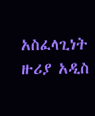አስፈላጊነት ዙሪያ አዲስ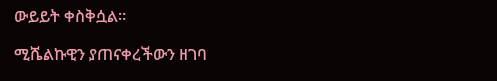ውይይት ቀስቅሷል።

ሚሼልኩዊን ያጠናቀረችውን ዘገባ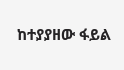ከተያያዘው ፋይል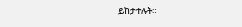ይከታተሉት።